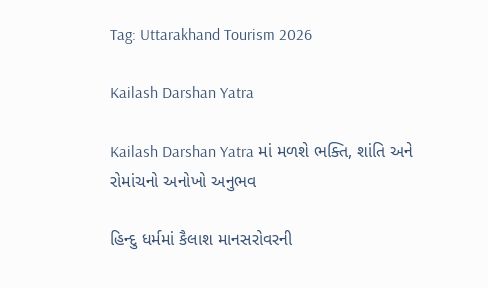Tag: Uttarakhand Tourism 2026

Kailash Darshan Yatra

Kailash Darshan Yatra માં મળશે ભક્તિ, શાંતિ અને રોમાંચનો અનોખો અનુભવ

હિન્દુ ધર્મમાં કૈલાશ માનસરોવરની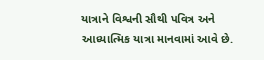યાત્રાને વિશ્વની સૌથી પવિત્ર અને આધ્યાત્મિક યાત્રા માનવામાં આવે છે.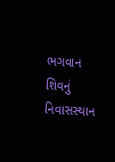ભગવાન શિવનું નિવાસસ્થાન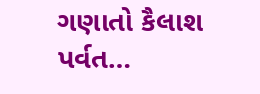ગણાતો કૈલાશ પર્વત…